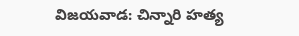విజయవాడ: చిన్నారి హత్య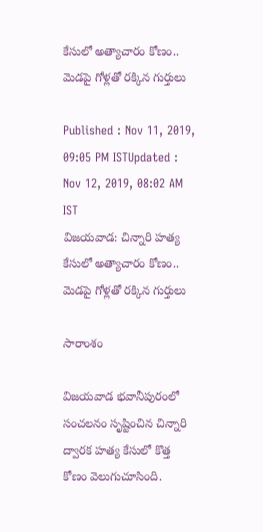కేసులో అత్యాచారం కోణం.. మెడపై గోళ్లతో రక్కిన గుర్తులు

Published : Nov 11, 2019, 09:05 PM ISTUpdated : Nov 12, 2019, 08:02 AM IST
విజయవాడ: చిన్నారి హత్య కేసులో అత్యాచారం కోణం.. మెడపై గోళ్లతో రక్కిన గుర్తులు

సారాంశం

విజయవాడ భవానీపురంలో సంచలనం సృష్టించిన చిన్నారి ద్వారక హత్య కేసులో కొత్త కోణం వెలుగుచూసింది.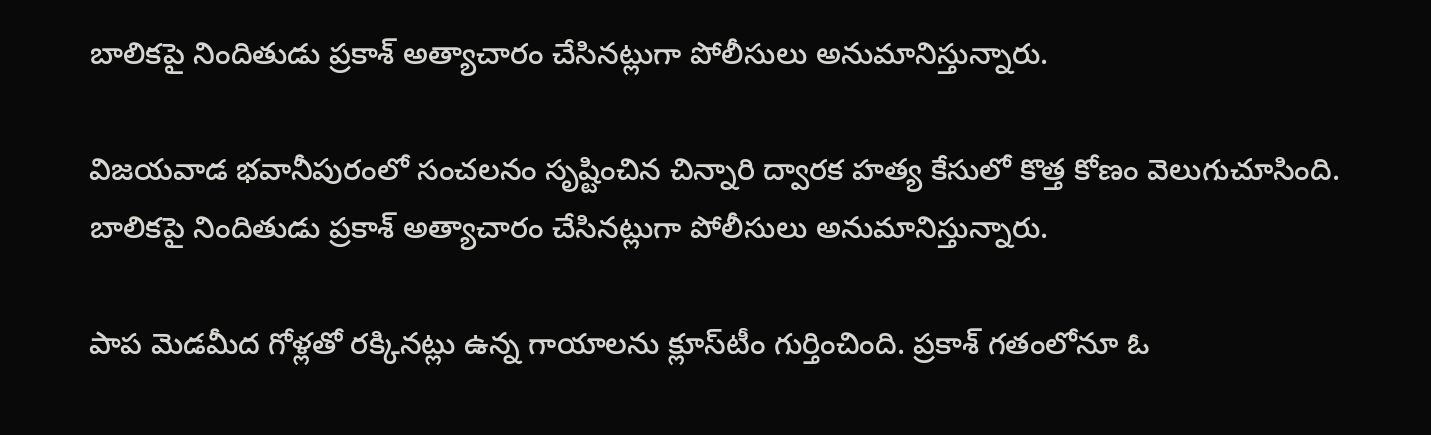బాలికపై నిందితుడు ప్రకాశ్ అత్యాచారం చేసినట్లుగా పోలీసులు అనుమానిస్తున్నారు.

విజయవాడ భవానీపురంలో సంచలనం సృష్టించిన చిన్నారి ద్వారక హత్య కేసులో కొత్త కోణం వెలుగుచూసింది. బాలికపై నిందితుడు ప్రకాశ్ అత్యాచారం చేసినట్లుగా పోలీసులు అనుమానిస్తున్నారు.

పాప మెడమీద గోళ్లతో రక్కినట్లు ఉన్న గాయాలను క్లూస్‌టీం గుర్తించింది. ప్రకాశ్ గతంలోనూ ఓ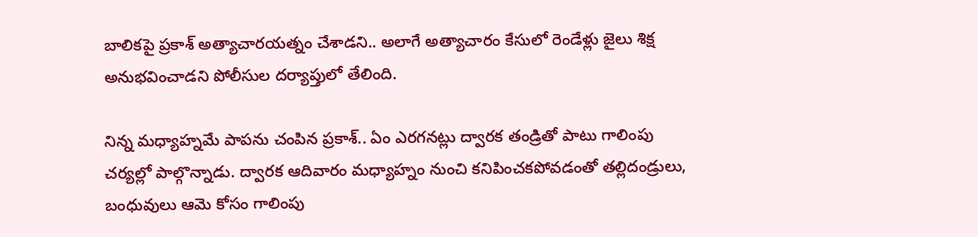బాలికపై ప్రకాశ్ అత్యాచారయత్నం చేశాడని.. అలాగే అత్యాచారం కేసులో రెండేళ్లు జైలు శిక్ష అనుభవించాడని పోలీసుల దర్యాప్తులో తేలింది.

నిన్న మధ్యాహ్నమే పాపను చంపిన ప్రకాశ్.. ఏం ఎరగనట్లు ద్వారక తండ్రితో పాటు గాలింపు చర్యల్లో పాల్గొన్నాడు. ద్వారక ఆదివారం మధ్యాహ్నం నుంచి కనిపించకపోవడంతో తల్లిదండ్రులు, బంధువులు ఆమె కోసం గాలింపు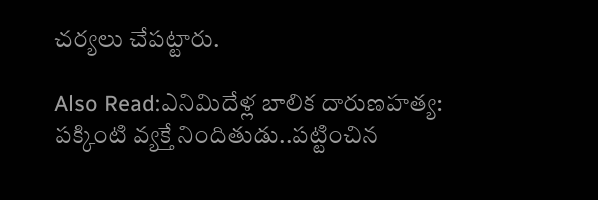చర్యలు చేపట్టారు.

Also Read:ఎనిమిదేళ్ల బాలిక దారుణహత్య: పక్కింటి వ్యక్తే నిందితుడు..పట్టించిన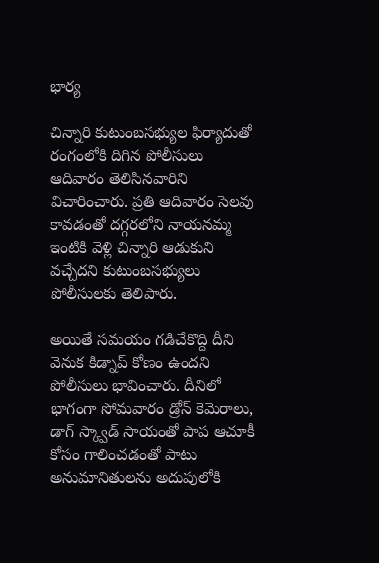భార్య

చిన్నారి కుటుంబసభ్యుల ఫిర్యాదుతో రంగంలోకి దిగిన పోలీసులు ఆదివారం తెలిసినవారిని విచారించారు. ప్రతి ఆదివారం సెలవు కావడంతో దగ్గరలోని నాయనమ్మ ఇంటికి వెళ్లి చిన్నారి ఆడుకుని వచ్చేదని కుటుంబసభ్యులు పోలీసులకు తెలిపారు.

అయితే సమయం గడిచేకొద్ది దీని వెనుక కిడ్నాప్ కోణం ఉందని పోలీసులు భావించారు. దీనిలో భాగంగా సోమవారం డ్రోన్ కెమెరాలు, డాగ్ స్క్వాడ్‌ సాయంతో పాప ఆచూకీ కోసం గాలించడంతో పాటు అనుమానితులను అదుపులోకి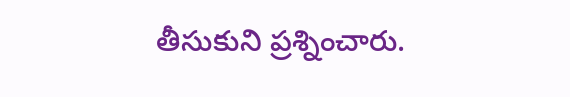తీసుకుని ప్రశ్నించారు.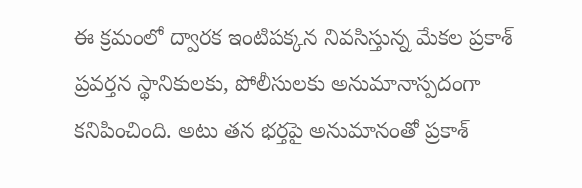ఈ క్రమంలో ద్వారక ఇంటిపక్కన నివసిస్తున్న మేకల ప్రకాశ్ ప్రవర్తన స్థానికులకు, పోలీసులకు అనుమానాస్పదంగా కనిపించింది. అటు తన భర్తపై అనుమానంతో ప్రకాశ్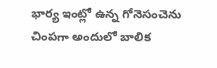భార్య ఇంట్లో ఉన్న గోనెసంచెను చింపగా అందులో బాలిక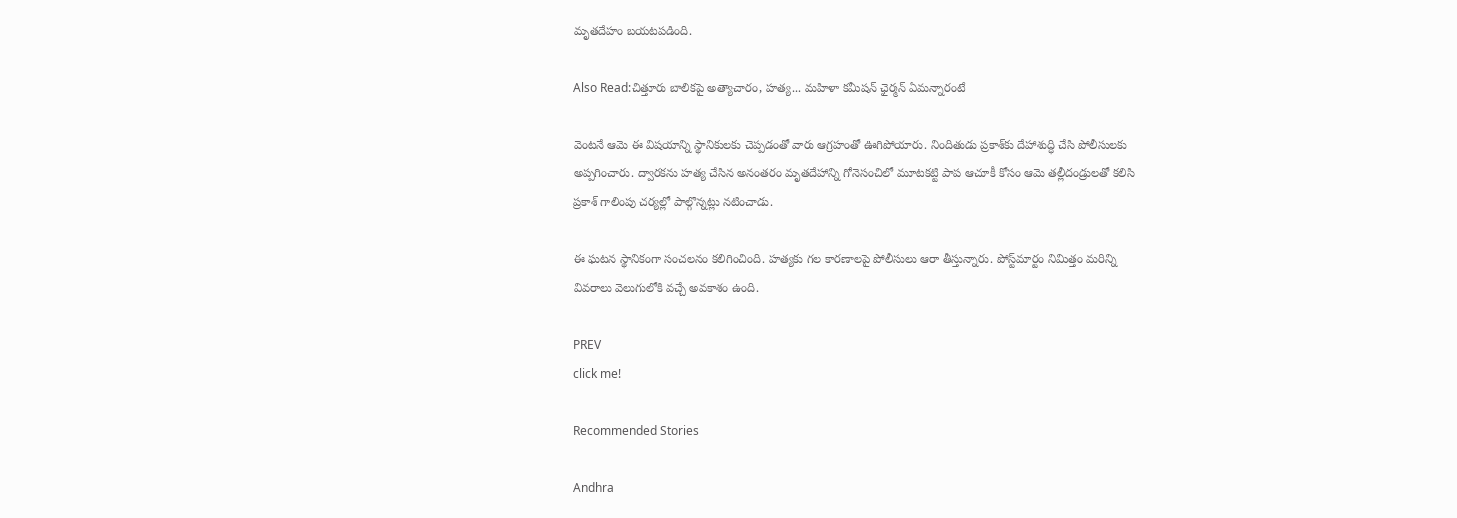మృతదేహం బయటపడింది.

Also Read:చిత్తూరు బాలికపై అత్యాచారం, హత్య... మహిళా కమీషన్ ఛైర్మన్ ఏమన్నారంటే

వెంటనే ఆమె ఈ విషయాన్ని స్థానికులకు చెప్పడంతో వారు ఆగ్రహంతో ఊగిపోయారు. నిందితుడు ప్రకాశ్‌కు దేహాశుద్ధి చేసి పోలీసులకు అప్పగించారు. ద్వారకను హత్య చేసిన అనంతరం మృతదేహాన్ని గోనెసంచిలో మూటకట్టి పాప ఆచూకీ కోసం ఆమె తల్లీదండ్రులతో కలిసి ప్రకాశ్ గాలింపు చర్యల్లో పాల్గొన్నట్లు నటించాడు.

ఈ ఘటన స్థానికంగా సంచలనం కలిగించింది. హత్యకు గల కారణాలపై పోలీసులు ఆరా తీస్తున్నారు. పోస్ట్‌మార్టం నిమిత్తం మరిన్ని వివరాలు వెలుగులోకి వచ్చే అవకాశం ఉంది.

PREV
click me!

Recommended Stories

Andhra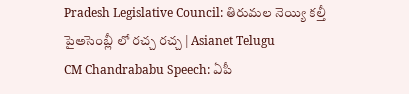Pradesh Legislative Council: తిరుమల నెయ్యి కల్తీ పైఅసెంబ్లీ లో రచ్చ రచ్చ | Asianet Telugu
CM Chandrababu Speech: ఏపీ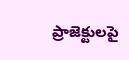ప్రాజెక్టులపై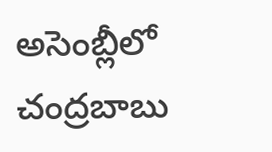అసెంబ్లీలో చంద్రబాబు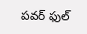పవర్ ఫుల్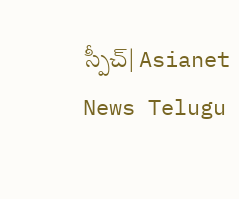స్పీచ్| Asianet News Telugu